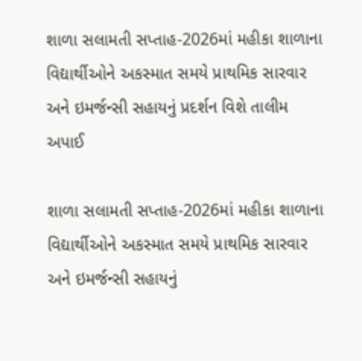શાળા સલામતી સપ્તાહ-2026માં મહીકા શાળાના વિદ્યાર્થીઓને અકસ્માત સમયે પ્રાથમિક સારવાર અને ઇમર્જન્સી સહાયનું પ્રદર્શન વિશે તાલીમ અપાઈ

શાળા સલામતી સપ્તાહ-2026માં મહીકા શાળાના વિદ્યાર્થીઓને અકસ્માત સમયે પ્રાથમિક સારવાર અને ઇમર્જન્સી સહાયનું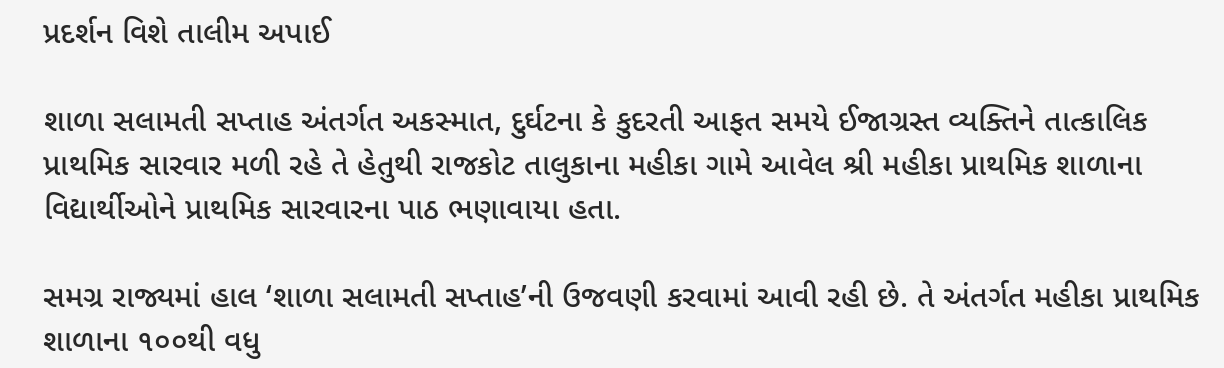પ્રદર્શન વિશે તાલીમ અપાઈ

શાળા સલામતી સપ્તાહ અંતર્ગત અકસ્માત, દુર્ઘટના કે કુદરતી આફત સમયે ઈજાગ્રસ્ત વ્યક્તિને તાત્કાલિક પ્રાથમિક સારવાર મળી રહે તે હેતુથી રાજકોટ તાલુકાના મહીકા ગામે આવેલ શ્રી મહીકા પ્રાથમિક શાળાના વિદ્યાર્થીઓને પ્રાથમિક સારવારના પાઠ ભણાવાયા હતા.

સમગ્ર રાજ્યમાં હાલ ‘શાળા સલામતી સપ્તાહ’ની ઉજવણી કરવામાં આવી રહી છે. તે અંતર્ગત મહીકા પ્રાથમિક શાળાના ૧૦૦થી વધુ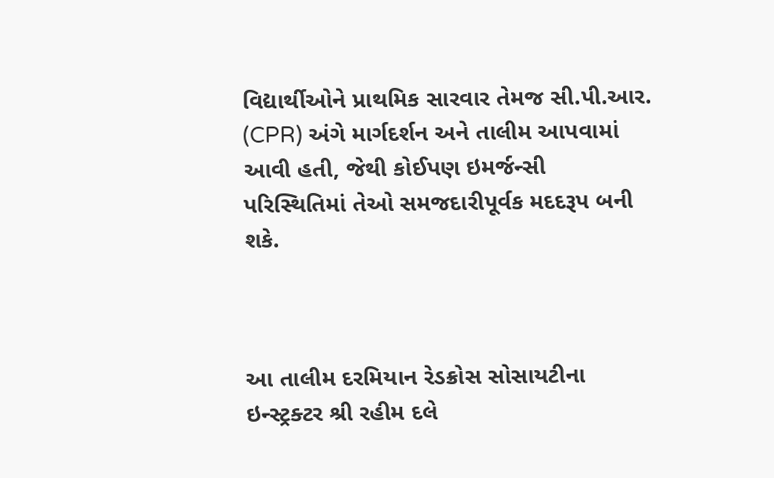વિદ્યાર્થીઓને પ્રાથમિક સારવાર તેમજ સી.પી.આર. (CPR) અંગે માર્ગદર્શન અને તાલીમ આપવામાં આવી હતી, જેથી કોઈપણ ઇમર્જન્સી પરિસ્થિતિમાં તેઓ સમજદારીપૂર્વક મદદરૂપ બની શકે.



આ તાલીમ દરમિયાન રેડક્રોસ સોસાયટીના ઇન્સ્ટ્રક્ટર શ્રી રહીમ દલે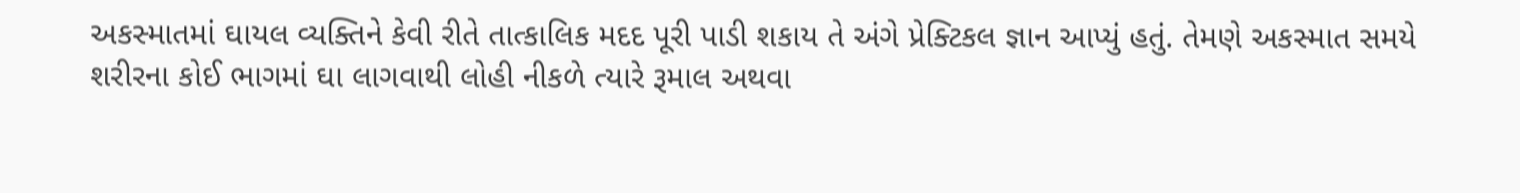અકસ્માતમાં ઘાયલ વ્યક્તિને કેવી રીતે તાત્કાલિક મદદ પૂરી પાડી શકાય તે અંગે પ્રેક્ટિકલ જ્ઞાન આપ્યું હતું. તેમણે અકસ્માત સમયે શરીરના કોઈ ભાગમાં ઘા લાગવાથી લોહી નીકળે ત્યારે રૂમાલ અથવા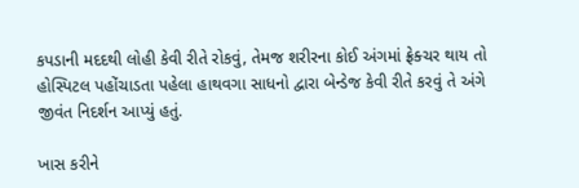કપડાની મદદથી લોહી કેવી રીતે રોકવું, તેમજ શરીરના કોઈ અંગમાં ફ્રેક્ચર થાય તો હોસ્પિટલ પહોંચાડતા પહેલા હાથવગા સાધનો દ્વારા બેન્ડેજ કેવી રીતે કરવું તે અંગે જીવંત નિદર્શન આપ્યું હતું.

ખાસ કરીને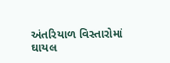અંતરિયાળ વિસ્તારોમાં ઘાયલ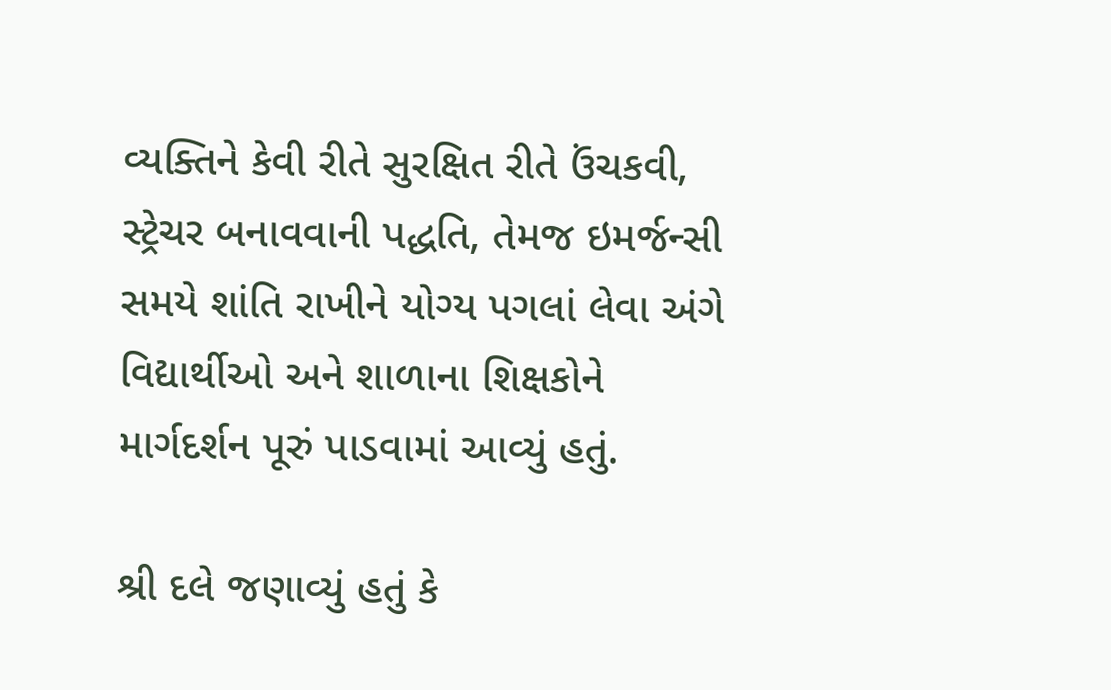વ્યક્તિને કેવી રીતે સુરક્ષિત રીતે ઉંચકવી, સ્ટ્રેચર બનાવવાની પદ્ધતિ, તેમજ ઇમર્જન્સી સમયે શાંતિ રાખીને યોગ્ય પગલાં લેવા અંગે વિદ્યાર્થીઓ અને શાળાના શિક્ષકોને માર્ગદર્શન પૂરું પાડવામાં આવ્યું હતું.

શ્રી દલે જણાવ્યું હતું કે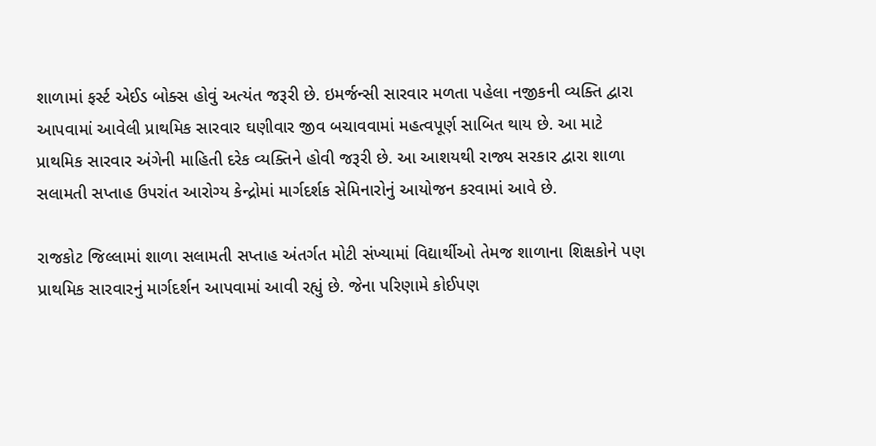શાળામાં ફર્સ્ટ એઈડ બોક્સ હોવું અત્યંત જરૂરી છે. ઇમર્જન્સી સારવાર મળતા પહેલા નજીકની વ્યક્તિ દ્વારા આપવામાં આવેલી પ્રાથમિક સારવાર ઘણીવાર જીવ બચાવવામાં મહત્વપૂર્ણ સાબિત થાય છે. આ માટે પ્રાથમિક સારવાર અંગેની માહિતી દરેક વ્યક્તિને હોવી જરૂરી છે. આ આશયથી રાજ્ય સરકાર દ્વારા શાળા સલામતી સપ્તાહ ઉપરાંત આરોગ્ય કેન્દ્રોમાં માર્ગદર્શક સેમિનારોનું આયોજન કરવામાં આવે છે.

રાજકોટ જિલ્લામાં શાળા સલામતી સપ્તાહ અંતર્ગત મોટી સંખ્યામાં વિદ્યાર્થીઓ તેમજ શાળાના શિક્ષકોને પણ પ્રાથમિક સારવારનું માર્ગદર્શન આપવામાં આવી રહ્યું છે. જેના પરિણામે કોઈપણ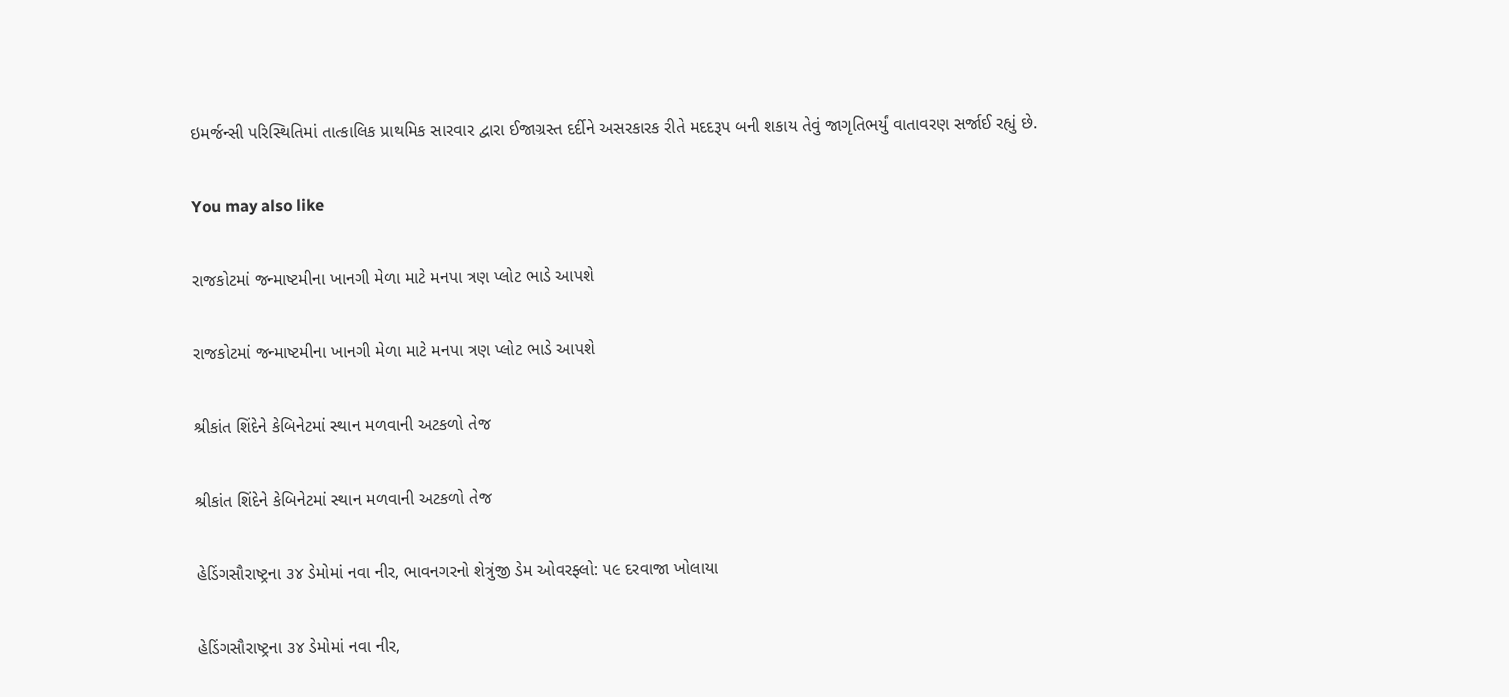ઇમર્જન્સી પરિસ્થિતિમાં તાત્કાલિક પ્રાથમિક સારવાર દ્વારા ઈજાગ્રસ્ત દર્દીને અસરકારક રીતે મદદરૂપ બની શકાય તેવું જાગૃતિભર્યું વાતાવરણ સર્જાઈ રહ્યું છે.

You may also like

રાજકોટમાં જન્માષ્ટમીના ખાનગી મેળા માટે મનપા ત્રણ પ્લોટ ભાડે આપશે

રાજકોટમાં જન્માષ્ટમીના ખાનગી મેળા માટે મનપા ત્રણ પ્લોટ ભાડે આપશે

શ્રીકાંત શિંદેને કેબિનેટમાં સ્થાન મળવાની અટકળો તેજ

શ્રીકાંત શિંદેને કેબિનેટમાં સ્થાન મળવાની અટકળો તેજ

હેડિંગસૌરાષ્ટ્રના ૩૪ ડેમોમાં નવા નીર, ભાવનગરનો શેત્રુંજી ડેમ ઓવરફ્લો: ૫૯ દરવાજા ખોલાયા

હેડિંગસૌરાષ્ટ્રના ૩૪ ડેમોમાં નવા નીર,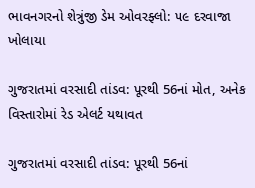ભાવનગરનો શેત્રુંજી ડેમ ઓવરફ્લો: ૫૯ દરવાજા ખોલાયા

ગુજરાતમાં વરસાદી તાંડવ: પૂરથી 56નાં મોત, અનેક વિસ્તારોમાં રેડ એલર્ટ યથાવત

ગુજરાતમાં વરસાદી તાંડવ: પૂરથી 56નાં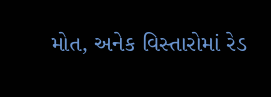મોત, અનેક વિસ્તારોમાં રેડ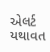એલર્ટ યથાવત